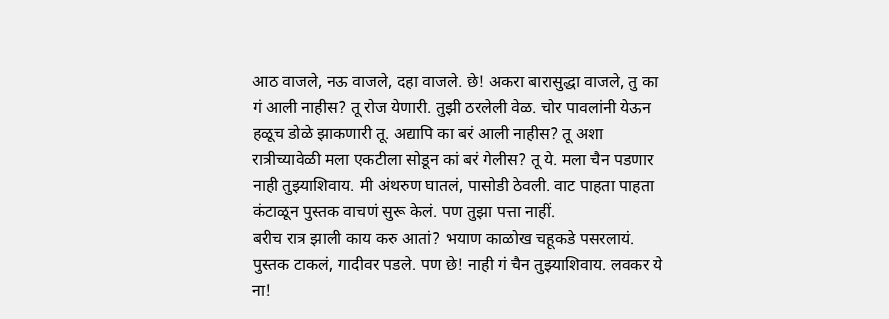आठ वाजले, नऊ वाजले, दहा वाजले. छे! अकरा बारासुद्धा वाजले, तु का गं आली नाहीस? तू रोज येणारी. तुझी ठरलेली वेळ. चोर पावलांनी येऊन हळूच डोळे झाकणारी तू. अद्यापि का बरं आली नाहीस? तू अशा रात्रीच्यावेळी मला एकटीला सोडून कां बरं गेलीस? तू ये. मला चैन पडणार नाही तुझ्याशिवाय. मी अंथरुण घातलं, पासोडी ठेवली. वाट पाहता पाहता कंटाळून पुस्तक वाचणं सुरू केलं. पण तुझा पत्ता नाहीं.
बरीच रात्र झाली काय करु आतां? भयाण काळोख चहूकडे पसरलायं. पुस्तक टाकलं, गादीवर पडले. पण छे! नाही गं चैन तुझ्याशिवाय. लवकर ये ना!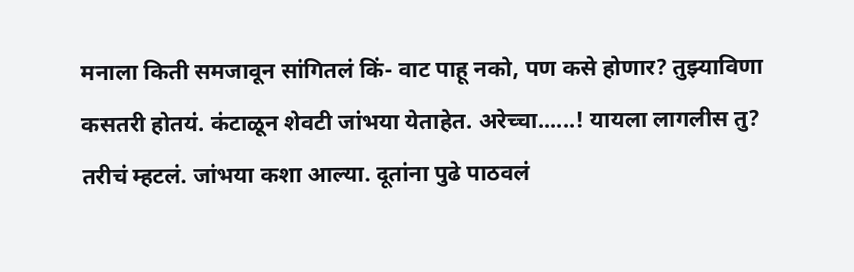मनाला किती समजावून सांगितलं किं- वाट पाहू नको, पण कसे होणार? तुझ्याविणा कसतरी होतयं. कंटाळून शेवटी जांभया येताहेत. अरेच्चा......! यायला लागलीस तु? तरीचं म्हटलं. जांभया कशा आल्या. दूतांना पुढे पाठवलं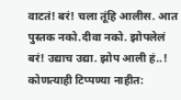वाटतं! बरं! चला तूंहि आलीस. आत पुस्तक नको.दीवा नको. झोपलेलं बरं! उद्याच उद्या. झोप आली हं..!
कोणत्याही टिप्पण्या नाहीत: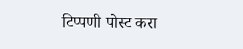टिप्पणी पोस्ट करा